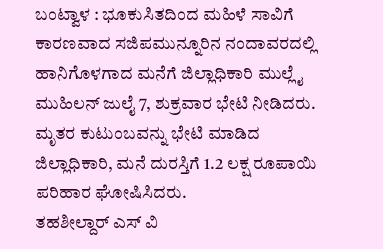ಬಂಟ್ವಾಳ : ಭೂಕುಸಿತದಿಂದ ಮಹಿಳೆ ಸಾವಿಗೆ ಕಾರಣವಾದ ಸಜಿಪಮುನ್ನೂರಿನ ನಂದಾವರದಲ್ಲಿ ಹಾನಿಗೊಳಗಾದ ಮನೆಗೆ ಜಿಲ್ಲಾಧಿಕಾರಿ ಮುಲ್ಲೈ ಮುಹಿಲನ್ ಜುಲೈ 7, ಶುಕ್ರವಾರ ಭೇಟಿ ನೀಡಿದರು.
ಮೃತರ ಕುಟುಂಬವನ್ನು ಭೇಟಿ ಮಾಡಿದ ಜಿಲ್ಲಾಧಿಕಾರಿ, ಮನೆ ದುರಸ್ತಿಗೆ 1.2 ಲಕ್ಷ ರೂಪಾಯಿ ಪರಿಹಾರ ಘೋಷಿಸಿದರು.
ತಹಶೀಲ್ದಾರ್ ಎಸ್ ವಿ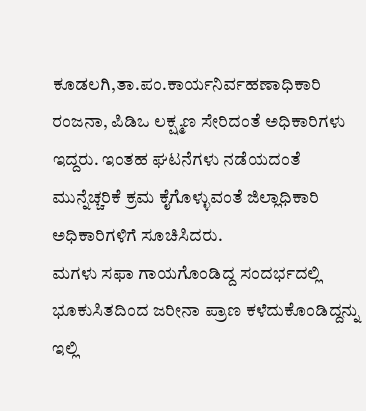ಕೂಡಲಗಿ,ತಾ.ಪಂ.ಕಾರ್ಯನಿರ್ವಹಣಾಧಿಕಾರಿ ರಂಜನಾ, ಪಿಡಿಒ ಲಕ್ಷ್ಮಣ ಸೇರಿದಂತೆ ಅಧಿಕಾರಿಗಳು ಇದ್ದರು. ಇಂತಹ ಘಟನೆಗಳು ನಡೆಯದಂತೆ ಮುನ್ನೆಚ್ಚರಿಕೆ ಕ್ರಮ ಕೈಗೊಳ್ಳುವಂತೆ ಜಿಲ್ಲಾಧಿಕಾರಿ ಅಧಿಕಾರಿಗಳಿಗೆ ಸೂಚಿಸಿದರು.
ಮಗಳು ಸಫಾ ಗಾಯಗೊಂಡಿದ್ದ ಸಂದರ್ಭದಲ್ಲಿ ಭೂಕುಸಿತದಿಂದ ಜರೀನಾ ಪ್ರಾಣ ಕಳೆದುಕೊಂಡಿದ್ದನ್ನು ಇಲ್ಲಿ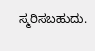ಸ್ಮರಿಸಬಹುದು.